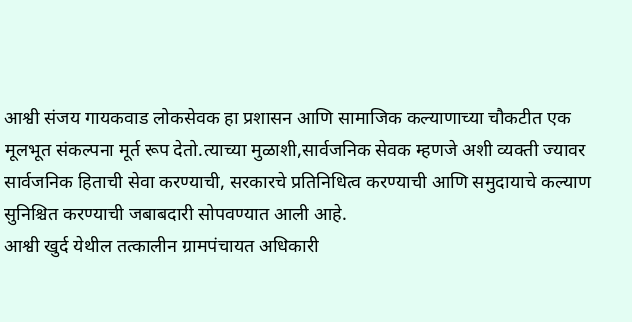आश्वी संजय गायकवाड लोकसेवक हा प्रशासन आणि सामाजिक कल्याणाच्या चौकटीत एक मूलभूत संकल्पना मूर्त रूप देतो.त्याच्या मुळाशी,सार्वजनिक सेवक म्हणजे अशी व्यक्ती ज्यावर सार्वजनिक हिताची सेवा करण्याची, सरकारचे प्रतिनिधित्व करण्याची आणि समुदायाचे कल्याण सुनिश्चित करण्याची जबाबदारी सोपवण्यात आली आहे.
आश्वी खुर्द येथील तत्कालीन ग्रामपंचायत अधिकारी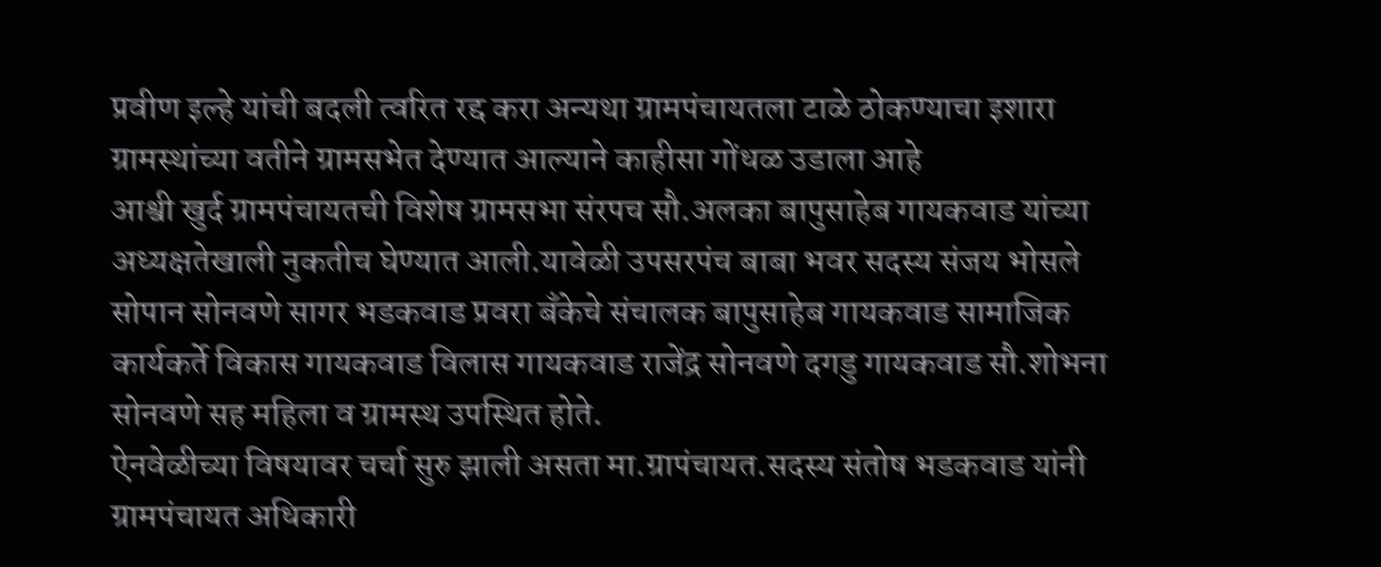प्रवीण इल्हे यांची बदली त्वरित रद्द करा अन्यथा ग्रामपंचायतला टाळे ठोकण्याचा इशारा ग्रामस्थांच्या वतीने ग्रामसभेत देण्यात आल्याने काहीसा गोंधळ उडाला आहे
आश्वी खुर्द ग्रामपंचायतची विशेष ग्रामसभा संरपच सौ.अलका बापुसाहेब गायकवाड यांच्या अध्यक्षतेखाली नुकतीच घेण्यात आली.यावेळी उपसरपंच बाबा भवर सदस्य संजय भोसले सोपान सोनवणे सागर भडकवाड प्रवरा बँकेचे संचालक बापुसाहेब गायकवाड सामाजिक कार्यकर्ते विकास गायकवाड विलास गायकवाड राजेंद्र सोनवणे दगडु गायकवाड सौ.शोभना सोनवणे सह महिला व ग्रामस्थ उपस्थित होते.
ऐनवेळीच्या विषयावर चर्चा सुरु झाली असता मा.ग्रापंचायत.सदस्य संतोष भडकवाड यांनी ग्रामपंचायत अधिकारी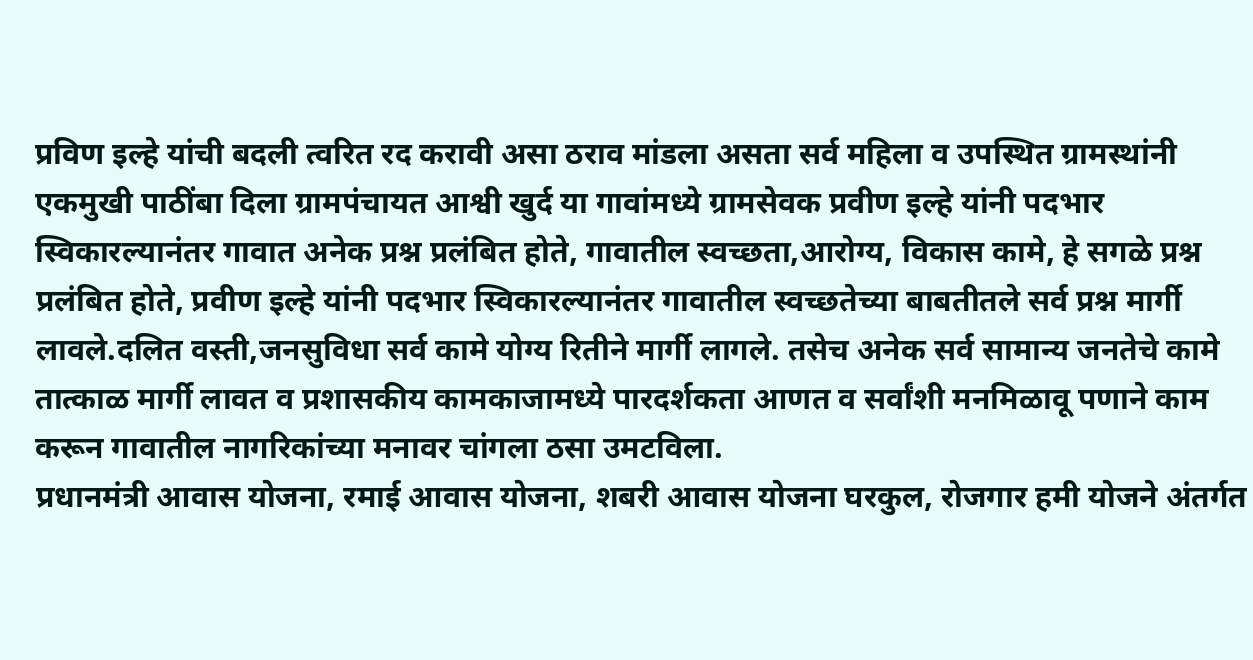प्रविण इल्हे यांची बदली त्वरित रद करावी असा ठराव मांडला असता सर्व महिला व उपस्थित ग्रामस्थांनी एकमुखी पाठींबा दिला ग्रामपंचायत आश्वी खुर्द या गावांमध्ये ग्रामसेवक प्रवीण इल्हे यांनी पदभार स्विकारल्यानंतर गावात अनेक प्रश्न प्रलंबित होते, गावातील स्वच्छता,आरोग्य, विकास कामे, हे सगळे प्रश्न प्रलंबित होते, प्रवीण इल्हे यांनी पदभार स्विकारल्यानंतर गावातील स्वच्छतेच्या बाबतीतले सर्व प्रश्न मार्गी लावले.दलित वस्ती,जनसुविधा सर्व कामे योग्य रितीने मार्गी लागले. तसेच अनेक सर्व सामान्य जनतेचे कामे तात्काळ मार्गी लावत व प्रशासकीय कामकाजामध्ये पारदर्शकता आणत व सर्वांशी मनमिळावू पणाने काम करून गावातील नागरिकांच्या मनावर चांगला ठसा उमटविला.
प्रधानमंत्री आवास योजना, रमाई आवास योजना, शबरी आवास योजना घरकुल, रोजगार हमी योजने अंतर्गत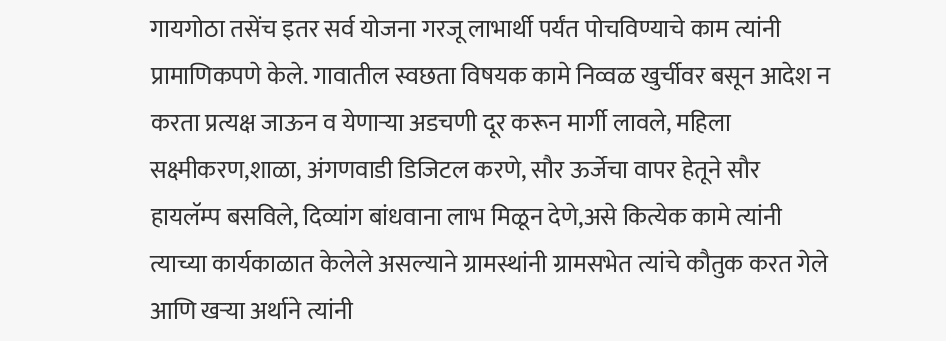गायगोठा तसेंच इतर सर्व योजना गरजू लाभार्थी पर्यंत पोचविण्याचे काम त्यांनी प्रामाणिकपणे केले. गावातील स्वछता विषयक कामे निव्वळ खुर्चीवर बसून आदेश न करता प्रत्यक्ष जाऊन व येणाऱ्या अडचणी दूर करून मार्गी लावले, महिला सक्ष्मीकरण,शाळा, अंगणवाडी डिजिटल करणे, सौर ऊर्जेचा वापर हेतूने सौर हायलॅम्प बसविले, दिव्यांग बांधवाना लाभ मिळून देणे,असे कित्येक कामे त्यांनी त्याच्या कार्यकाळात केलेले असल्याने ग्रामस्थांनी ग्रामसभेत त्यांचे कौतुक करत गेले आणि खऱ्या अर्थाने त्यांनी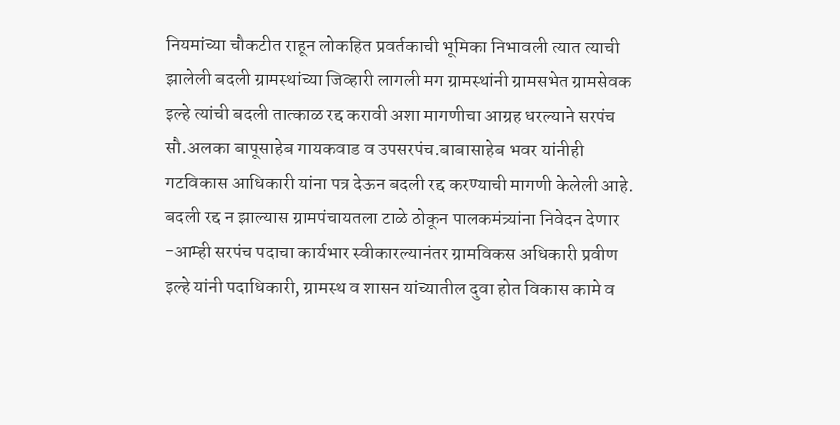नियमांच्या चौकटीत राहून लोकहित प्रवर्तकाची भूमिका निभावली त्यात त्याची झालेली बदली ग्रामस्थांच्या जिव्हारी लागली मग ग्रामस्थांनी ग्रामसभेत ग्रामसेवक इल्हे त्यांची बदली तात्काळ रद्द करावी अशा मागणीचा आग्रह धरल्याने सरपंच सौ.अलका बापूसाहेब गायकवाड व उपसरपंच.बाबासाहेब भवर यांनीही गटविकास आधिकारी यांना पत्र देऊन बदली रद्द करण्याची मागणी केलेली आहे.
बदली रद्द न झाल्यास ग्रामपंचायतला टाळे ठोकून पालकमंत्र्यांना निवेदन देणार
-आम्ही सरपंच पदाचा कार्यभार स्वीकारल्यानंतर ग्रामविकस अधिकारी प्रवीण इल्हे यांनी पदाधिकारी, ग्रामस्थ व शासन यांच्यातील दुवा होत विकास कामे व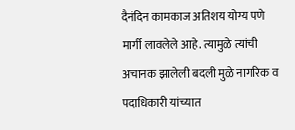दैनंदिन कामकाज अतिशय योग्य पणे मार्गी लावलेले आहे. त्यामुळे त्यांची अचानक झालेली बदली मुळे नागरिक व पदाधिकारी यांच्यात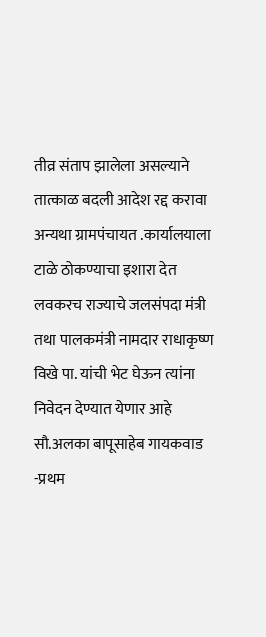तीव्र संताप झालेला असल्याने तात्काळ बदली आदेश रद्द करावा अन्यथा ग्रामपंचायत .कार्यालयाला टाळे ठोकण्याचा इशारा देत लवकरच राज्याचे जलसंपदा मंत्री तथा पालकमंत्री नामदार राधाकृष्ण विखे पा. यांची भेट घेऊन त्यांना निवेदन देण्यात येणार आहे
सौ.अलका बापूसाहेब गायकवाड -प्रथम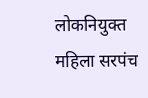लोकनियुक्त महिला सरपंच